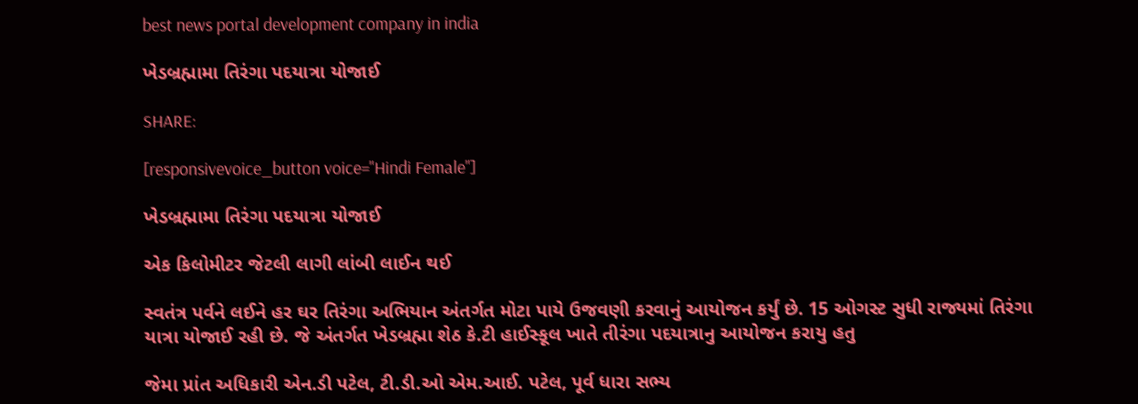best news portal development company in india

ખેડબ્રહ્મામા તિરંગા પદયાત્રા યોજાઈ

SHARE:

[responsivevoice_button voice="Hindi Female"]

ખેડબ્રહ્મામા તિરંગા પદયાત્રા યોજાઈ

એક કિલોમીટર જેટલી લાગી લાંબી લાઈન થઈ

સ્વતંત્ર પર્વને લઈને હર ઘર તિરંગા અભિયાન અંતર્ગત મોટા પાયે ઉજવણી કરવાનું આયોજન કર્યું છે. 15 ઓગસ્ટ સુધી રાજ્યમાં તિરંગા યાત્રા યોજાઈ રહી છે. જે અંતર્ગત ખેડબ્રહ્મા શેઠ કે.ટી હાઈસ્કૂલ ખાતે તીરંગા પદયાત્રાનુ આયોજન કરાયુ હતુ

જેમા પ્રાંત અધિકારી એન.ડી પટેલ, ટી.ડી.ઓ એમ.આઈ. પટેલ, પૂર્વ ધારા સભ્ય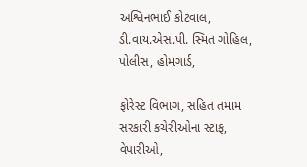અશ્વિનભાઈ કોટવાલ, ડી.વાય.એસ.પી. સ્મિત ગોહિલ, પોલીસ, હોમગાર્ડ,

ફોરેસ્ટ વિભાગ, સહિત તમામ સરકારી કચેરીઓના સ્ટાફ, વેપારીઓ,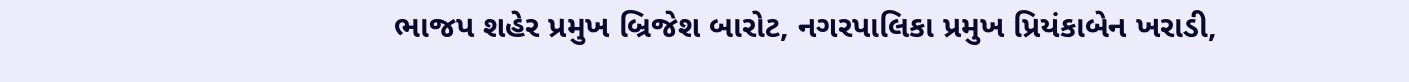ભાજપ શહેર પ્રમુખ બ્રિજેશ બારોટ, નગરપાલિકા પ્રમુખ પ્રિયંકાબેન ખરાડી,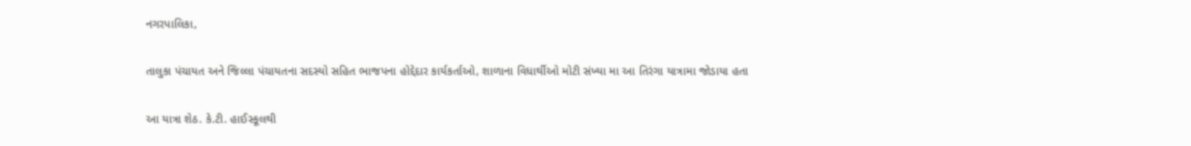નગરપાલિકા,

તાલુકા પંચાયત અને જિલ્લા પંચાયતના સદસ્યો સહિત ભાજપના હોદ્દેદાર કાર્યકર્તાઓ, શાળાના વિધાર્થીઓ મોટી સંખ્યા મા આ તિરંગા યાત્રામા જોડાયા હતા

આ યાત્રા શેઠ. કે.ટી. હાઈસ્કૂલથી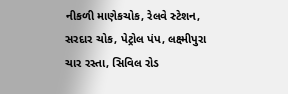નીકળી માણેકચોક, રેલવે સ્ટેશન, સરદાર ચોક, પેટ્રોલ પંપ, લક્ષ્મીપુરા ચાર રસ્તા, સિવિલ રોડ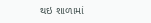થઇ શાળામાં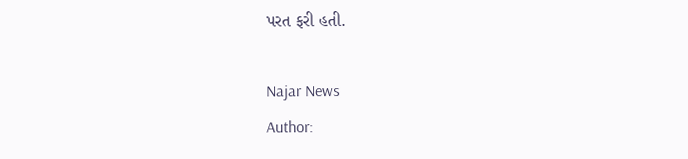પરત ફરી હતી.

Najar News
Author: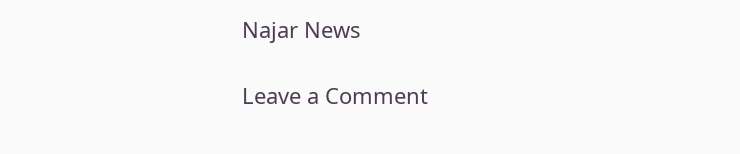Najar News

Leave a Comment